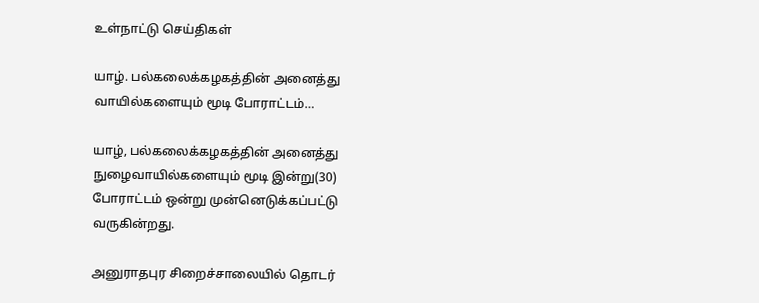உள்நாட்டு செய்திகள்

யாழ். பல்கலைக்கழகத்தின் அனைத்து வாயில்களையும் மூடி போராட்டம்…

யாழ், பல்கலைக்கழகத்தின் அனைத்து நுழைவாயில்களையும் மூடி இன்று(30) போராட்டம் ஒன்று முன்னெடுக்கப்பட்டு வருகின்றது.

அனுராதபுர சிறைச்சாலையில் தொடர்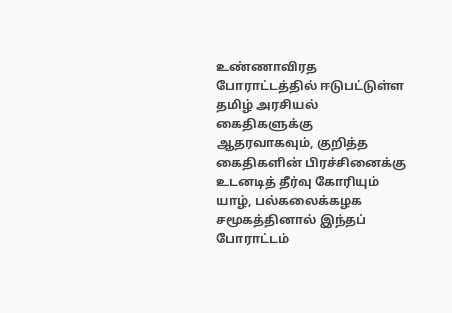உண்ணாவிரத போராட்டத்தில் ஈடுபட்டுள்ள தமிழ் அரசியல் கைதிகளுக்கு ஆதரவாகவும், குறித்த கைதிகளின் பிரச்சினைக்கு உடனடித் தீர்வு கோரியும் யாழ், பல்கலைக்கழக சமூகத்தினால் இந்தப் போராட்டம்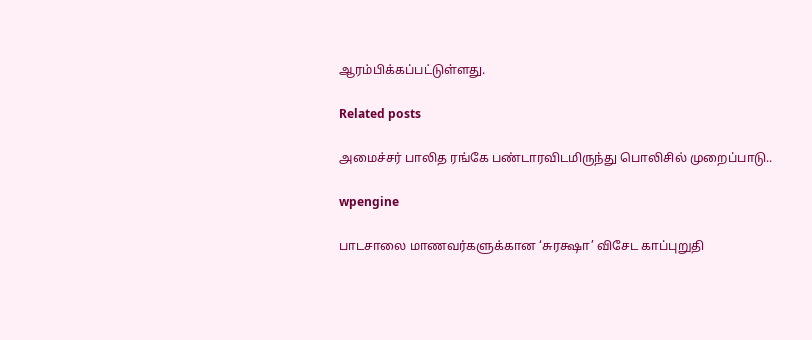ஆரம்பிக்கப்பட்டுள்ளது.

Related posts

அமைச்சர் பாலித ரங்கே பண்டாரவிடமிருந்து பொலிசில் முறைப்பாடு..

wpengine

பாடசாலை மாணவர்களுக்கான ‘சுரக்ஷா’ விசேட காப்புறுதி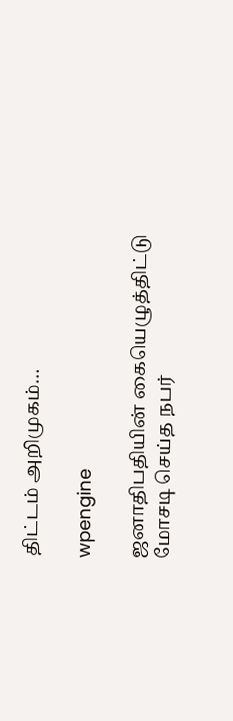திட்டம் அறிமுகம்…

wpengine

ஜனாதிபதியின் கையெழுத்திட்டு மோசடி செய்த நபர்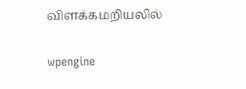விளக்கமறியலில்

wpengine